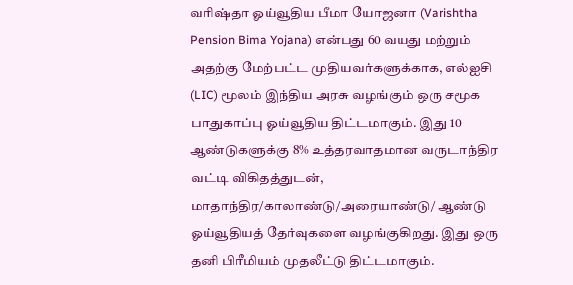வரிஷ்தா ஓய்வூதிய பீமா யோஜனா (Varishtha Pension Bima Yojana) என்பது 60 வயது மற்றும் அதற்கு மேற்பட்ட முதியவர்களுக்காக, எல்ஐசி (LIC) மூலம் இந்திய அரசு வழங்கும் ஒரு சமூக பாதுகாப்பு ஓய்வூதிய திட்டமாகும். இது 10 ஆண்டுகளுக்கு 8% உத்தரவாதமான வருடாந்திர வட்டி விகிதத்துடன், மாதாந்திர/காலாண்டு/அரையாண்டு/ ஆண்டு ஓய்வூதியத் தேர்வுகளை வழங்குகிறது. இது ஒரு தனி பிரீமியம் முதலீட்டு திட்டமாகும்.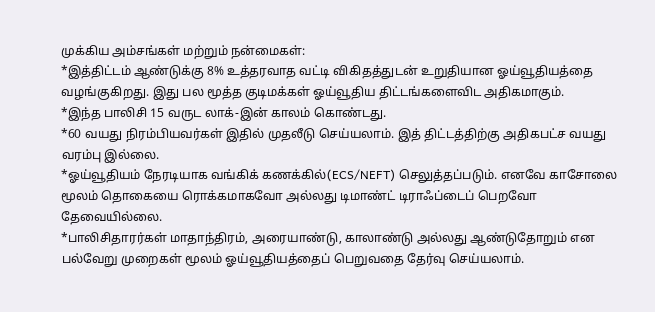முக்கிய அம்சங்கள் மற்றும் நன்மைகள்:
*இத்திட்டம் ஆண்டுக்கு 8% உத்தரவாத வட்டி விகிதத்துடன் உறுதியான ஓய்வூதியத்தை வழங்குகிறது. இது பல மூத்த குடிமக்கள் ஓய்வூதிய திட்டங்களைவிட அதிகமாகும்.
*இந்த பாலிசி 15 வருட லாக்-இன் காலம் கொண்டது.
*60 வயது நிரம்பியவர்கள் இதில் முதலீடு செய்யலாம். இத் திட்டத்திற்கு அதிகபட்ச வயது வரம்பு இல்லை.
*ஓய்வூதியம் நேரடியாக வங்கிக் கணக்கில்(ECS/NEFT) செலுத்தப்படும். எனவே காசோலை மூலம் தொகையை ரொக்கமாகவோ அல்லது டிமாண்ட் டிராஃப்டைப் பெறவோ தேவையில்லை.
*பாலிசிதாரர்கள் மாதாந்திரம், அரையாண்டு, காலாண்டு அல்லது ஆண்டுதோறும் என பல்வேறு முறைகள் மூலம் ஓய்வூதியத்தைப் பெறுவதை தேர்வு செய்யலாம்.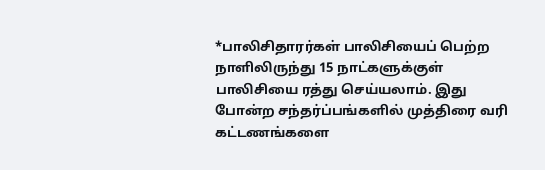*பாலிசிதாரர்கள் பாலிசியைப் பெற்ற நாளிலிருந்து 15 நாட்களுக்குள் பாலிசியை ரத்து செய்யலாம். இது போன்ற சந்தர்ப்பங்களில் முத்திரை வரி கட்டணங்களை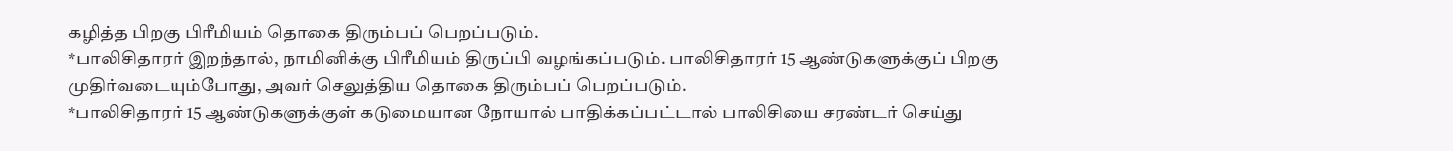கழித்த பிறகு பிரீமியம் தொகை திரும்பப் பெறப்படும்.
*பாலிசிதாரர் இறந்தால், நாமினிக்கு பிரீமியம் திருப்பி வழங்கப்படும். பாலிசிதாரர் 15 ஆண்டுகளுக்குப் பிறகு முதிர்வடையும்போது, அவர் செலுத்திய தொகை திரும்பப் பெறப்படும்.
*பாலிசிதாரர் 15 ஆண்டுகளுக்குள் கடுமையான நோயால் பாதிக்கப்பட்டால் பாலிசியை சரண்டர் செய்து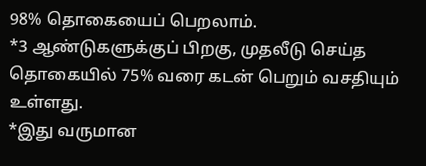98% தொகையைப் பெறலாம்.
*3 ஆண்டுகளுக்குப் பிறகு, முதலீடு செய்த தொகையில் 75% வரை கடன் பெறும் வசதியும் உள்ளது.
*இது வருமான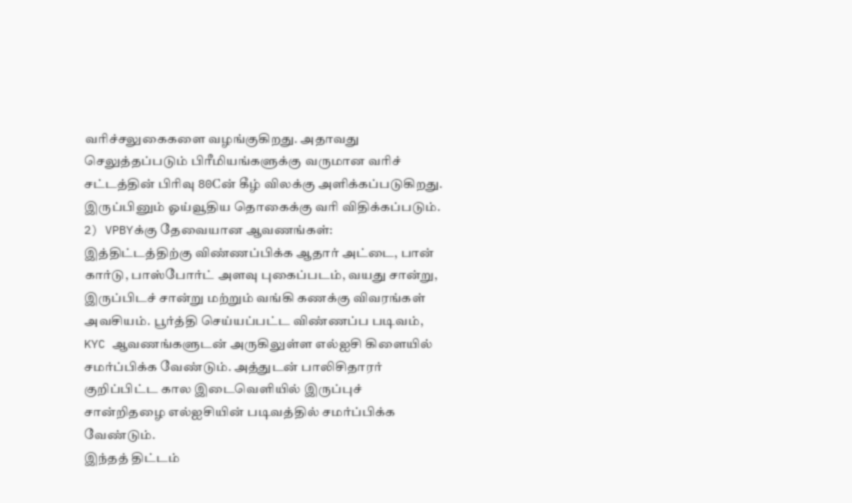வரிச்சலுகைகளை வழங்குகிறது. அதாவது செலுத்தப்படும் பிரீமியங்களுக்கு வருமான வரிச் சட்டத்தின் பிரிவு 80Cன் கீழ் விலக்கு அளிக்கப்படுகிறது. இருப்பினும் ஓய்வூதிய தொகைக்கு வரி விதிக்கப்படும்.
2) VPBYக்கு தேவையான ஆவணங்கள்:
இத்திட்டத்திற்கு விண்ணப்பிக்க ஆதார் அட்டை, பான் கார்டு, பாஸ்போர்ட் அளவு புகைப்படம், வயது சான்று, இருப்பிடச் சான்று மற்றும் வங்கி கணக்கு விவரங்கள் அவசியம். பூர்த்தி செய்யப்பட்ட விண்ணப்ப படிவம், KYC ஆவணங்களுடன் அருகிலுள்ள எல்ஐசி கிளையில் சமர்ப்பிக்க வேண்டும். அத்துடன் பாலிசிதாரர் குறிப்பிட்ட கால இடைவெளியில் இருப்புச் சான்றிதழை எல்ஐசியின் படிவத்தில் சமர்ப்பிக்க வேண்டும்.
இந்தத் திட்டம்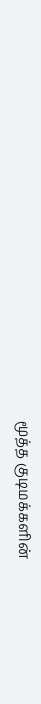மூத்த குடிமக்களின்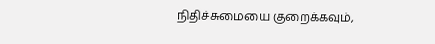நிதிச்சுமையை குறைக்கவும்,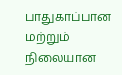பாதுகாப்பான மற்றும் நிலையான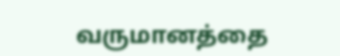வருமானத்தை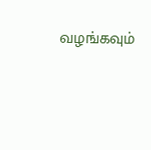வழங்கவும்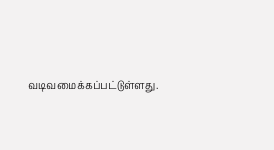வடிவமைக்கப்பட்டுள்ளது.